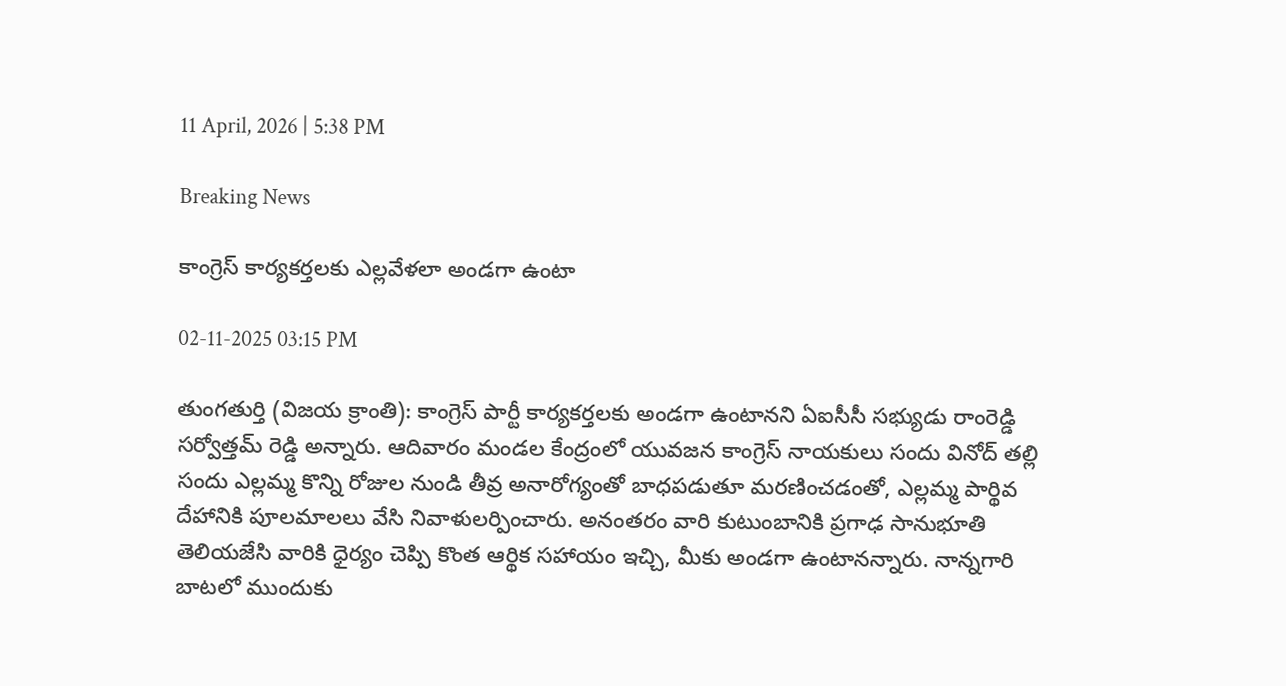11 April, 2026 | 5:38 PM

Breaking News

కాంగ్రెస్ కార్యకర్తలకు ఎల్లవేళలా అండగా ఉంటా

02-11-2025 03:15 PM

తుంగతుర్తి (విజయ క్రాంతి): కాంగ్రెస్ పార్టీ కార్యకర్తలకు అండగా ఉంటానని ఏఐసీసీ సభ్యుడు రాంరెడ్డి సర్వోత్తమ్ రెడ్డి అన్నారు. ఆదివారం మండల కేంద్రంలో యువజన కాంగ్రెస్ నాయకులు సందు వినోద్ తల్లి సందు ఎల్లమ్మ కొన్ని రోజుల నుండి తీవ్ర అనారోగ్యంతో బాధపడుతూ మరణించడంతో, ఎల్లమ్మ పార్థివ దేహానికి పూలమాలలు వేసి నివాళులర్పించారు. అనంతరం వారి కుటుంబానికి ప్రగాఢ సానుభూతి తెలియజేసి వారికి ధైర్యం చెప్పి కొంత ఆర్థిక సహాయం ఇచ్చి, మీకు అండగా ఉంటానన్నారు. నాన్నగారి బాటలో ముందుకు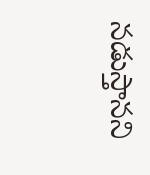నడుస్తానని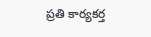ప్రతి కార్యకర్త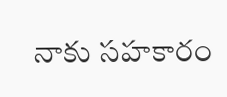నాకు సహకారం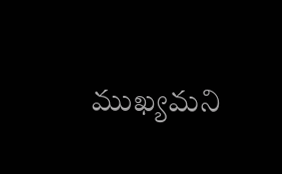ముఖ్యమని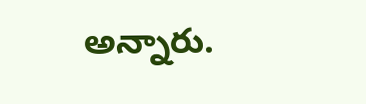అన్నారు.